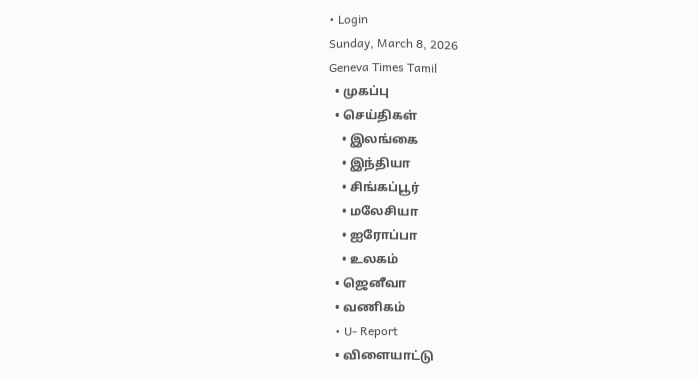• Login
Sunday, March 8, 2026
Geneva Times Tamil
  • முகப்பு
  • செய்திகள்
    • இலங்கை
    • இந்தியா
    • சிங்கப்பூர்
    • மலேசியா
    • ஐரோப்பா
    • உலகம்
  • ஜெனீவா
  • வணிகம்
  • U- Report
  • விளையாட்டு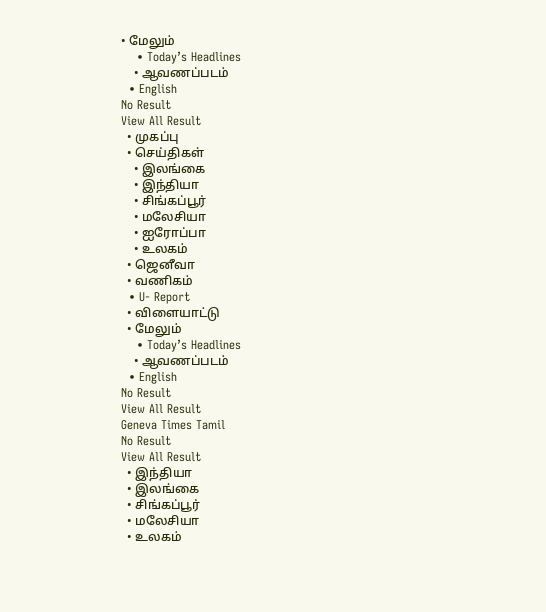• மேலும்
    • Today’s Headlines
    • ஆவணப்படம்
  • English
No Result
View All Result
  • முகப்பு
  • செய்திகள்
    • இலங்கை
    • இந்தியா
    • சிங்கப்பூர்
    • மலேசியா
    • ஐரோப்பா
    • உலகம்
  • ஜெனீவா
  • வணிகம்
  • U- Report
  • விளையாட்டு
  • மேலும்
    • Today’s Headlines
    • ஆவணப்படம்
  • English
No Result
View All Result
Geneva Times Tamil
No Result
View All Result
  • இந்தியா
  • இலங்கை
  • சிங்கப்பூர்
  • மலேசியா
  • உலகம்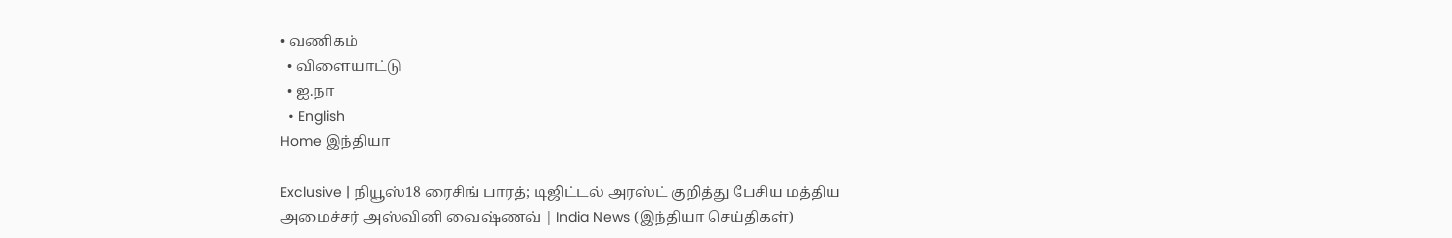• வணிகம்
  • விளையாட்டு
  • ஐ.நா
  • English
Home இந்தியா

Exclusive | நியூஸ்18 ரைசிங் பாரத்; டிஜிட்டல் அரஸ்ட் குறித்து பேசிய மத்திய அமைச்சர் அஸ்வினி வைஷ்ணவ் | India News (இந்தியா செய்திகள்)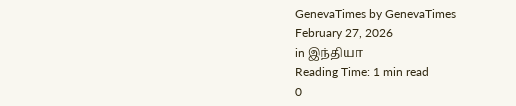GenevaTimes by GenevaTimes
February 27, 2026
in இந்தியா
Reading Time: 1 min read
0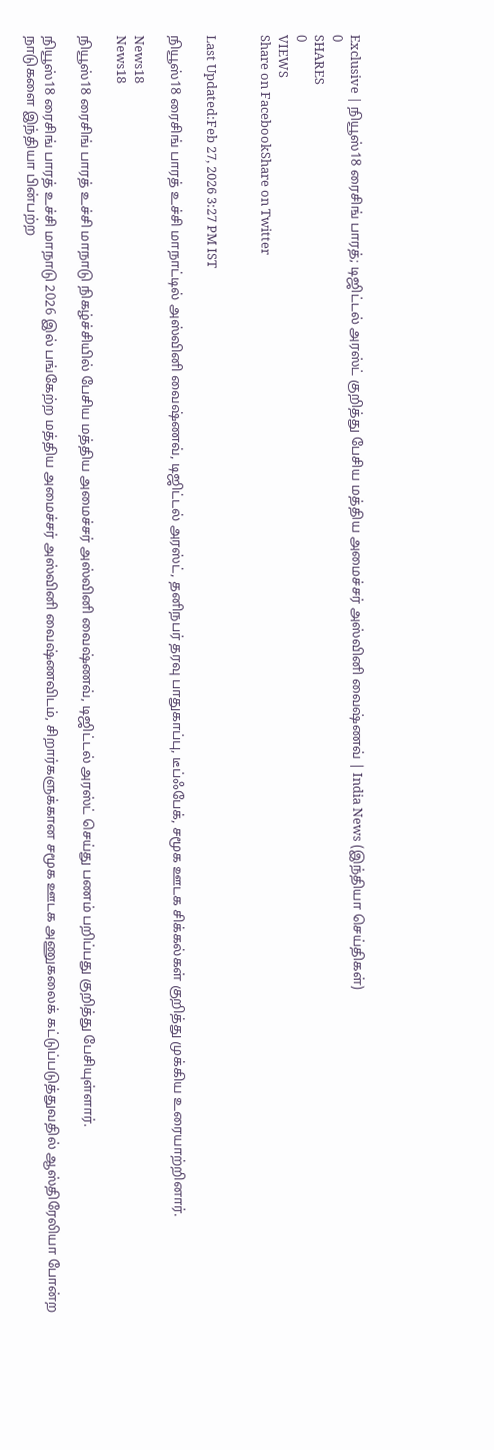Exclusive | நியூஸ்18 ரைசிங் பாரத்; டிஜிட்டல் அரஸ்ட் குறித்து பேசிய மத்திய அமைச்சர் அஸ்வினி வைஷ்ணவ் | India News (இந்தியா செய்திகள்)
0
SHARES
0
VIEWS
Share on FacebookShare on Twitter


Last Updated:Feb 27, 2026 3:27 PM IST

நியூஸ்18 ரைசிங் பாரத் உச்சி மாநாட்டில் அஸ்வினி வைஷ்ணவ், டிஜிட்டல் அரஸ்ட், தனிநபர் தரவு பாதுகாப்பு, டீப்ஃபேக், சமூக ஊடக சிக்கல்கள் குறித்து முக்கிய உரையாற்றினார்.

News18
News18

நியூஸ்18 ரைசிங் பாரத் உச்சி மாநாடு நிகழ்ச்சியில் பேசிய மத்திய அமைச்சர் அஸ்வினி வைஷ்ணவ், டிஜிட்டல் அரஸ்ட் செய்து பணம் பறிப்பது குறித்து பேசியுள்ளார்.

நியூஸ்18 ரைசிங் பாரத் உச்சி மாநாடு 2026 இல் பங்கேற்ற மத்திய அமைச்சர் அஸ்வினி வைஷ்ணவிடம், சிறார்களுக்கான சமூக ஊடக அணுகலைக் கட்டுப்படுத்துவதில் ஆஸ்திரேலியா போன்ற நாடுகளை இந்தியா பின்பற்ற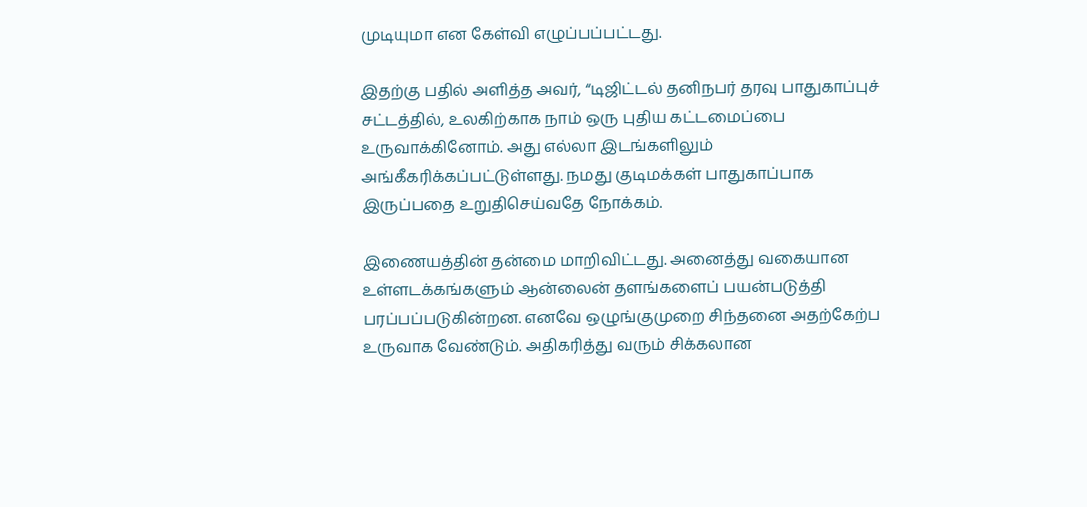முடியுமா என கேள்வி எழுப்பப்பட்டது.

இதற்கு பதில் அளித்த அவர், “டிஜிட்டல் தனிநபர் தரவு பாதுகாப்புச் சட்டத்தில், உலகிற்காக நாம் ஒரு புதிய கட்டமைப்பை உருவாக்கினோம். அது எல்லா இடங்களிலும் அங்கீகரிக்கப்பட்டுள்ளது. நமது குடிமக்கள் பாதுகாப்பாக இருப்பதை உறுதிசெய்வதே நோக்கம்.

இணையத்தின் தன்மை மாறிவிட்டது. அனைத்து வகையான உள்ளடக்கங்களும் ஆன்லைன் தளங்களைப் பயன்படுத்தி பரப்பப்படுகின்றன. எனவே ஒழுங்குமுறை சிந்தனை அதற்கேற்ப உருவாக வேண்டும். அதிகரித்து வரும் சிக்கலான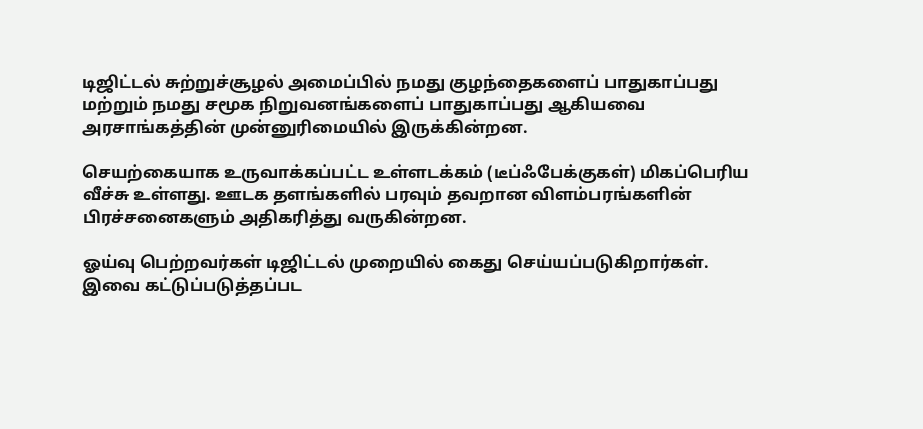டிஜிட்டல் சுற்றுச்சூழல் அமைப்பில் நமது குழந்தைகளைப் பாதுகாப்பது மற்றும் நமது சமூக நிறுவனங்களைப் பாதுகாப்பது ஆகியவை அரசாங்கத்தின் முன்னுரிமையில் இருக்கின்றன.

செயற்கையாக உருவாக்கப்பட்ட உள்ளடக்கம் (டீப்ஃபேக்குகள்) மிகப்பெரிய வீச்சு உள்ளது. ஊடக தளங்களில் பரவும் தவறான விளம்பரங்களின் பிரச்சனைகளும் அதிகரித்து வருகின்றன.

ஓய்வு பெற்றவர்கள் டிஜிட்டல் முறையில் கைது செய்யப்படுகிறார்கள். இவை கட்டுப்படுத்தப்பட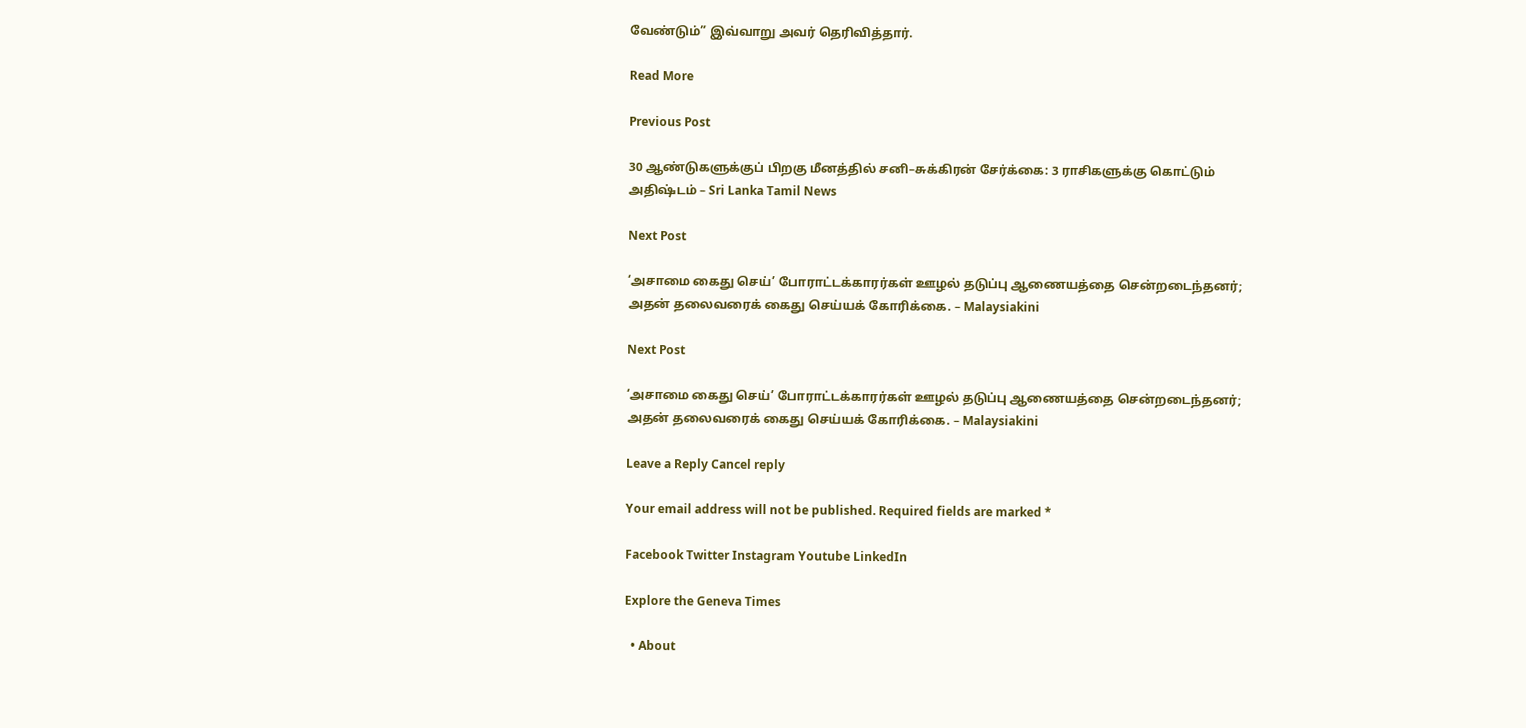வேண்டும்” இவ்வாறு அவர் தெரிவித்தார்.

Read More

Previous Post

30 ஆண்டுகளுக்குப் பிறகு மீனத்தில் சனி–சுக்கிரன் சேர்க்கை: 3 ராசிகளுக்கு கொட்டும் அதிஷ்டம் – Sri Lanka Tamil News

Next Post

‘அசாமை கைது செய்’ போராட்டக்காரர்கள் ஊழல் தடுப்பு ஆணையத்தை சென்றடைந்தனர்; அதன் தலைவரைக் கைது செய்யக் கோரிக்கை. – Malaysiakini

Next Post

‘அசாமை கைது செய்’ போராட்டக்காரர்கள் ஊழல் தடுப்பு ஆணையத்தை சென்றடைந்தனர்; அதன் தலைவரைக் கைது செய்யக் கோரிக்கை. – Malaysiakini

Leave a Reply Cancel reply

Your email address will not be published. Required fields are marked *

Facebook Twitter Instagram Youtube LinkedIn

Explore the Geneva Times

  • About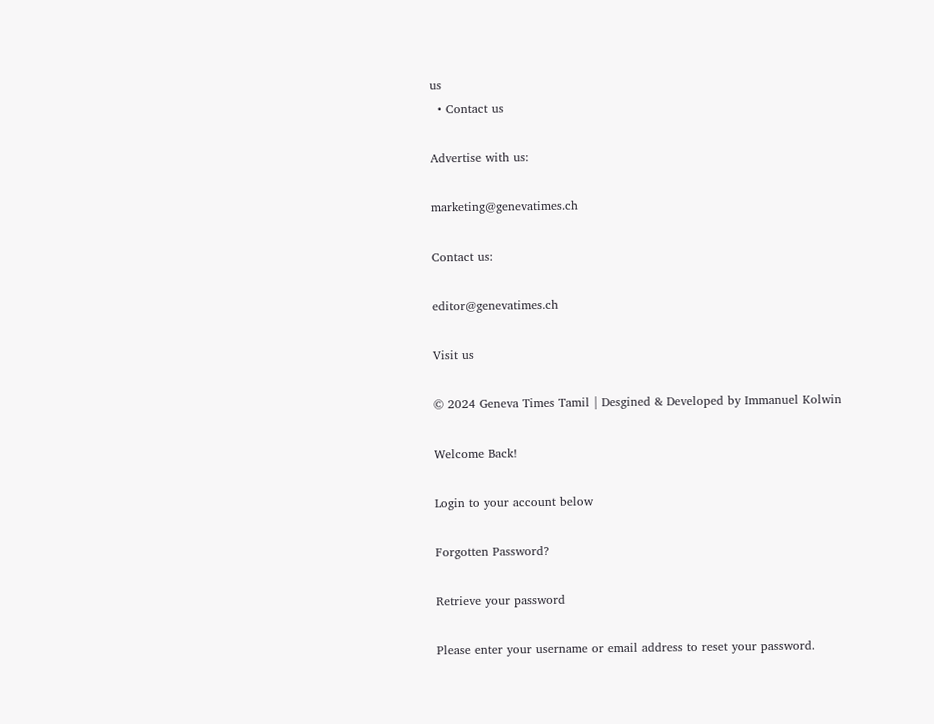us
  • Contact us

Advertise with us:

marketing@genevatimes.ch

Contact us:

editor@genevatimes.ch

Visit us

© 2024 Geneva Times Tamil | Desgined & Developed by Immanuel Kolwin

Welcome Back!

Login to your account below

Forgotten Password?

Retrieve your password

Please enter your username or email address to reset your password.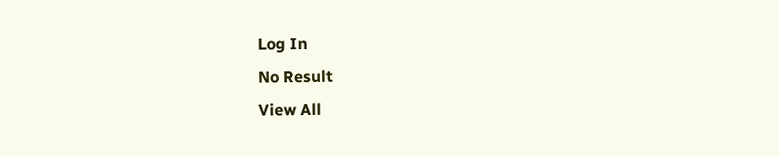Log In
No Result
View All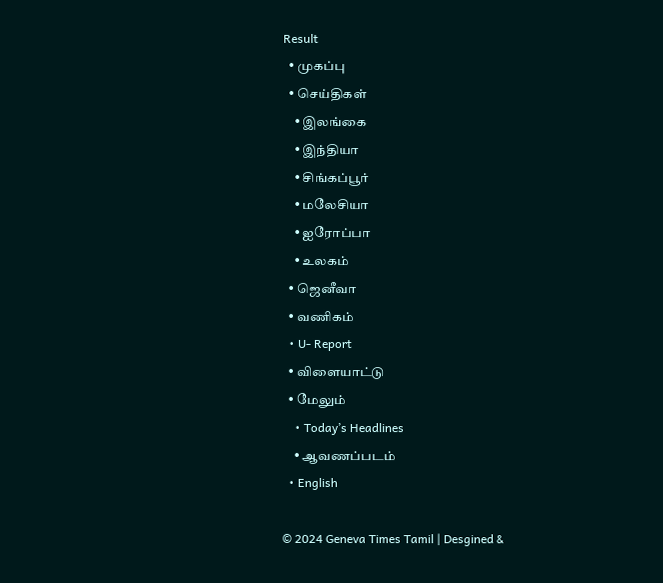Result
  • முகப்பு
  • செய்திகள்
    • இலங்கை
    • இந்தியா
    • சிங்கப்பூர்
    • மலேசியா
    • ஐரோப்பா
    • உலகம்
  • ஜெனீவா
  • வணிகம்
  • U- Report
  • விளையாட்டு
  • மேலும்
    • Today’s Headlines
    • ஆவணப்படம்
  • English

© 2024 Geneva Times Tamil | Desgined &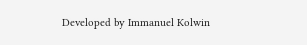Developed by Immanuel Kolwin